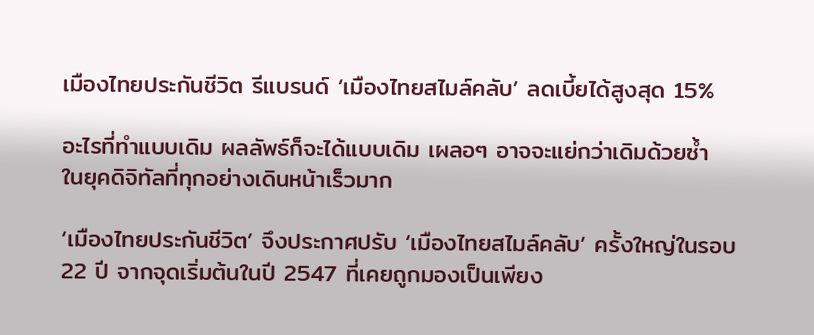เมืองไทยประกันชีวิต รีแบรนด์ ‘เมืองไทยสไมล์คลับ’ ลดเบี้ยได้สูงสุด 15%

อะไรที่ทำแบบเดิม ผลลัพธ์ก็จะได้แบบเดิม เผลอๆ อาจจะแย่กว่าเดิมด้วยซ้ำ ในยุคดิจิทัลที่ทุกอย่างเดินหน้าเร็วมาก

‘เมืองไทยประกันชีวิต’ จึงประกาศปรับ ‘เมืองไทยสไมล์คลับ’ ครั้งใหญ่ในรอบ 22 ปี จากจุดเริ่มต้นในปี 2547 ที่เคยถูกมองเป็นเพียง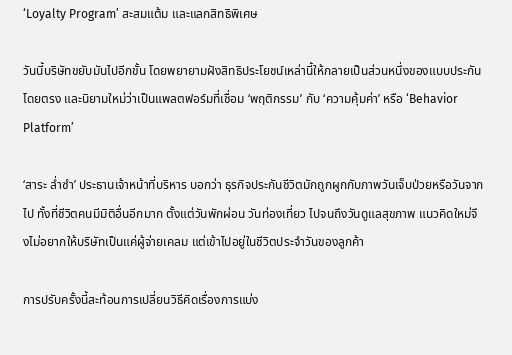‘Loyalty Program’ สะสมแต้ม และแลกสิทธิพิเศษ

วันนี้บริษัทขยับมันไปอีกขั้น โดยพยายามฝังสิทธิประโยชน์เหล่านี้ให้กลายเป็นส่วนหนึ่งของแบบประกันโดยตรง และนิยามใหม่ว่าเป็นแพลตฟอร์มที่เชื่อม ‘พฤติกรรม’ กับ ‘ความคุ้มค่า’ หรือ ‘Behavior Platform’

‘สาระ ล่ำซำ’ ประธานเจ้าหน้าที่บริหาร บอกว่า ธุรกิจประกันชีวิตมักถูกผูกกับภาพวันเจ็บป่วยหรือวันจากไป ทั้งที่ชีวิตคนมีมิติอื่นอีกมาก ตั้งแต่วันพักผ่อน วันท่องเที่ยว ไปจนถึงวันดูแลสุขภาพ แนวคิดใหม่จึงไม่อยากให้บริษัทเป็นแค่ผู้จ่ายเคลม แต่เข้าไปอยู่ในชีวิตประจำวันของลูกค้า

การปรับครั้งนี้สะท้อนการเปลี่ยนวิธีคิดเรื่องการแบ่ง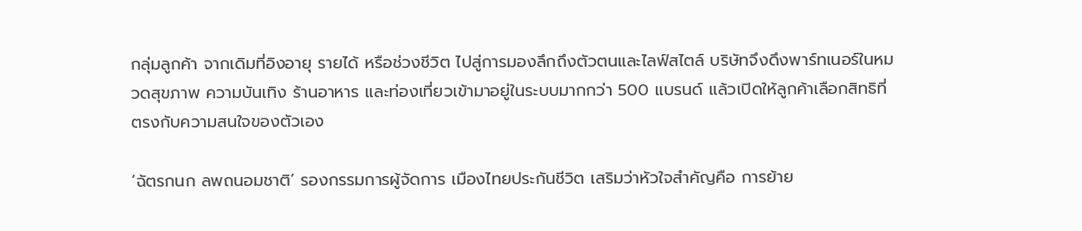กลุ่มลูกค้า จากเดิมที่อิงอายุ รายได้ หรือช่วงชีวิต ไปสู่การมองลึกถึงตัวตนและไลฟ์สไตล์ บริษัทจึงดึงพาร์ทเนอร์ในหมวดสุขภาพ ความบันเทิง ร้านอาหาร และท่องเที่ยวเข้ามาอยู่ในระบบมากกว่า 500 แบรนด์ แล้วเปิดให้ลูกค้าเลือกสิทธิที่ตรงกับความสนใจของตัวเอง

‘ฉัตรกนก ลพถนอมชาติ’ รองกรรมการผู้จัดการ เมืองไทยประกันชีวิต เสริมว่าหัวใจสำคัญคือ การย้าย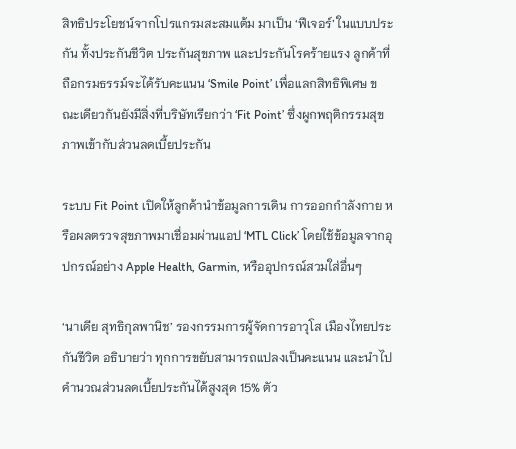สิทธิประโยชน์จากโปรแกรมสะสมแต้ม มาเป็น ‘ฟีเจอร์’ ในแบบประกัน ทั้งประกันชีวิต ประกันสุขภาพ และประกันโรคร้ายแรง ลูกค้าที่ถือกรมธรรม์จะได้รับคะแนน ‘Smile Point’ เพื่อแลกสิทธิพิเศษ ขณะเดียวกันยังมีสิ่งที่บริษัทเรียกว่า ‘Fit Point’ ซึ่งผูกพฤติกรรมสุขภาพเข้ากับส่วนลดเบี้ยประกัน

ระบบ Fit Point เปิดให้ลูกค้านำข้อมูลการเดิน การออกกำลังกาย หรือผลตรวจสุขภาพมาเชื่อมผ่านแอป ‘MTL Click’ โดยใช้ข้อมูลจากอุปกรณ์อย่าง Apple Health, Garmin, หรืออุปกรณ์สวมใส่อื่นๆ

‘นาเดีย สุทธิกุลพานิช’ รองกรรมการผู้จัดการอาวุโส เมืองไทยประกันชีวิต อธิบายว่า ทุกการขยับสามารถแปลงเป็นคะแนน และนำไปคำนวณส่วนลดเบี้ยประกันได้สูงสุด 15% ตัว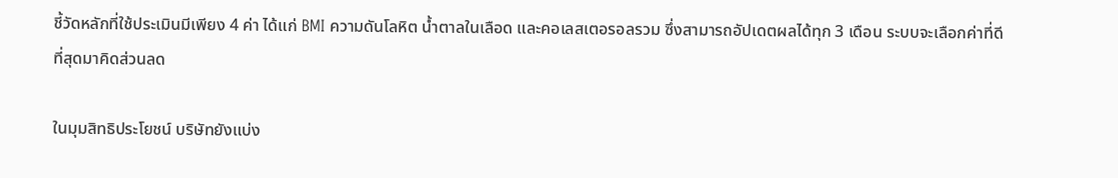ชี้วัดหลักที่ใช้ประเมินมีเพียง 4 ค่า ได้แก่ BMI ความดันโลหิต น้ำตาลในเลือด และคอเลสเตอรอลรวม ซึ่งสามารถอัปเดตผลได้ทุก 3 เดือน ระบบจะเลือกค่าที่ดีที่สุดมาคิดส่วนลด

ในมุมสิทธิประโยชน์ บริษัทยังแบ่ง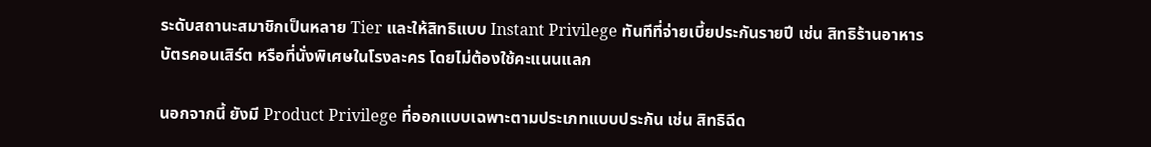ระดับสถานะสมาชิกเป็นหลาย Tier และให้สิทธิแบบ Instant Privilege ทันทีที่จ่ายเบี้ยประกันรายปี เช่น สิทธิร้านอาหาร บัตรคอนเสิร์ต หรือที่นั่งพิเศษในโรงละคร โดยไม่ต้องใช้คะแนนแลก

นอกจากนี้ ยังมี Product Privilege ที่ออกแบบเฉพาะตามประเภทแบบประกัน เช่น สิทธิฉีด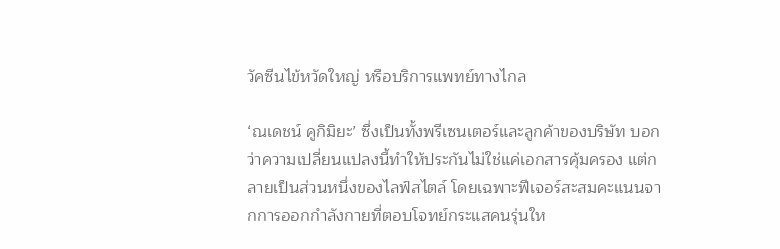วัคซีนไข้หวัดใหญ่ หรือบริการแพทย์ทางไกล

‘ณเดชน์ คูกิมิยะ’ ซึ่งเป็นทั้งพรีเซนเตอร์และลูกค้าของบริษัท บอกว่าความเปลี่ยนแปลงนี้ทำให้ประกันไม่ใช่แค่เอกสารคุ้มครอง แต่กลายเป็นส่วนหนึ่งของไลฟ์สไตล์ โดยเฉพาะฟีเจอร์สะสมคะแนนจากการออกกำลังกายที่ตอบโจทย์กระแสคนรุ่นให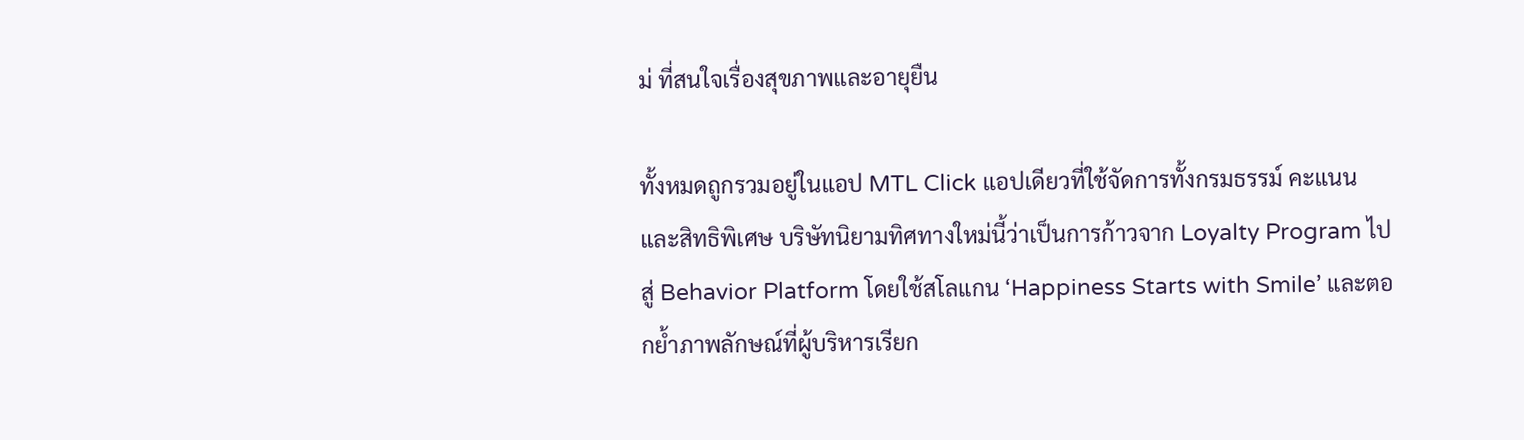ม่ ที่สนใจเรื่องสุขภาพและอายุยืน

ทั้งหมดถูกรวมอยู่ในแอป MTL Click แอปเดียวที่ใช้จัดการทั้งกรมธรรม์ คะแนน และสิทธิพิเศษ บริษัทนิยามทิศทางใหม่นี้ว่าเป็นการก้าวจาก Loyalty Program ไปสู่ Behavior Platform โดยใช้สโลแกน ‘Happiness Starts with Smile’ และตอกย้ำภาพลักษณ์ที่ผู้บริหารเรียก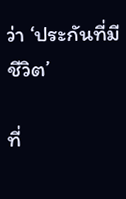ว่า ‘ประกันที่มีชีวิต’

ที่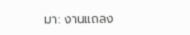มา: งานแถลง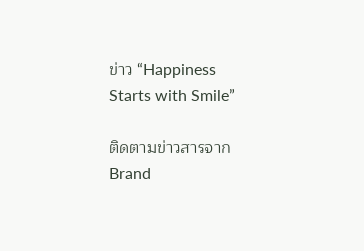ข่าว “Happiness Starts with Smile”

ติดตามข่าวสารจาก Brand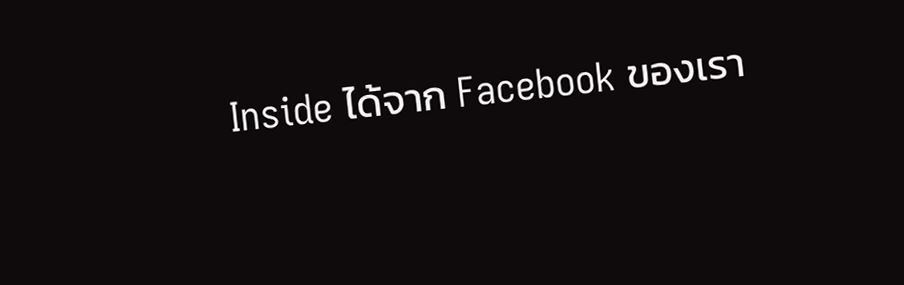Inside ได้จาก Facebook ของเรา